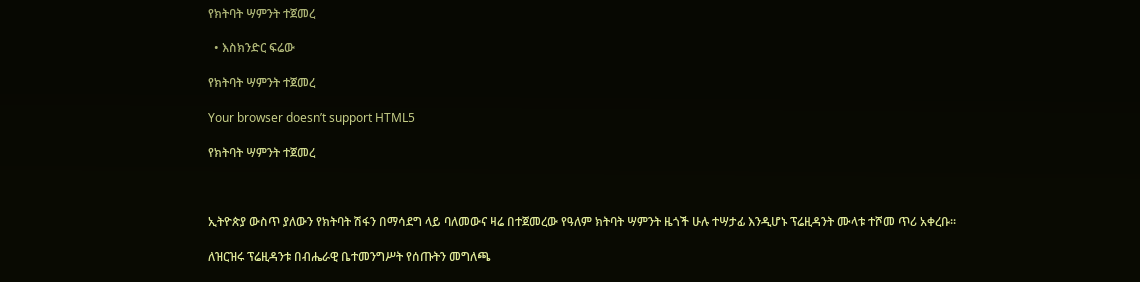የክትባት ሣምንት ተጀመረ

  • እስክንድር ፍሬው

የክትባት ሣምንት ተጀመረ

Your browser doesn’t support HTML5

የክትባት ሣምንት ተጀመረ



ኢትዮጵያ ውስጥ ያለውን የክትባት ሽፋን በማሳደግ ላይ ባለመውና ዛሬ በተጀመረው የዓለም ክትባት ሣምንት ዜጎች ሁሉ ተሣታፊ እንዲሆኑ ፕሬዚዳንት ሙላቱ ተሾመ ጥሪ አቀረቡ፡፡

ለዝርዝሩ ፕሬዚዳንቱ በብሔራዊ ቤተመንግሥት የሰጡትን መግለጫ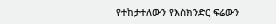የተከታተለውን የእስክንድር ፍሬውን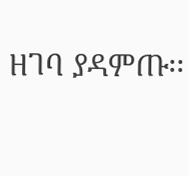ዘገባ ያዳምጡ፡፡